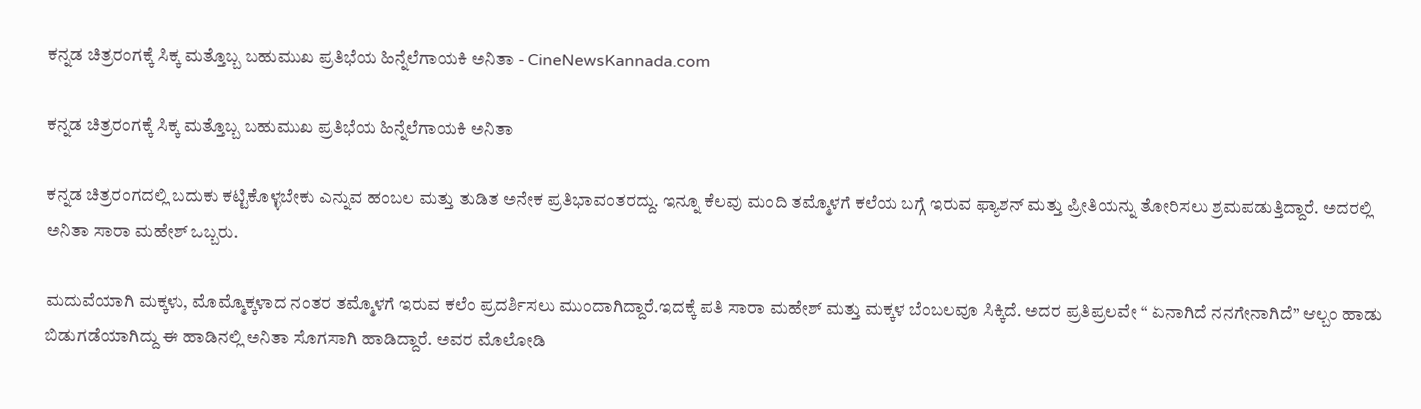ಕನ್ನಡ ಚಿತ್ರರಂಗಕ್ಕೆ ಸಿಕ್ಕ ಮತ್ತೊಬ್ಬ ಬಹುಮುಖ ಪ್ರತಿಭೆಯ ಹಿನ್ನೆಲೆಗಾಯಕಿ ಅನಿತಾ - CineNewsKannada.com

ಕನ್ನಡ ಚಿತ್ರರಂಗಕ್ಕೆ ಸಿಕ್ಕ ಮತ್ತೊಬ್ಬ ಬಹುಮುಖ ಪ್ರತಿಭೆಯ ಹಿನ್ನೆಲೆಗಾಯಕಿ ಅನಿತಾ

ಕನ್ನಡ ಚಿತ್ರರಂಗದಲ್ಲಿ ಬದುಕು ಕಟ್ಟಿಕೊಳ್ಳಬೇಕು ಎನ್ನುವ ಹಂಬಲ ಮತ್ತು ತುಡಿತ ಅನೇಕ ಪ್ರತಿಭಾವಂತರದ್ದು. ಇನ್ನೂ ಕೆಲವು ಮಂದಿ ತಮ್ಮೊಳಗೆ ಕಲೆಯ ಬಗ್ಗೆ ಇರುವ ಫ್ಯಾಶನ್ ಮತ್ತು ಪ್ರೀತಿಯನ್ನು ತೋರಿಸಲು ಶ್ರಮಪಡುತ್ತಿದ್ದಾರೆ. ಅದರಲ್ಲಿ ಅನಿತಾ ಸಾರಾ ಮಹೇಶ್ ಒಬ್ಬರು.

ಮದುವೆಯಾಗಿ ಮಕ್ಕಳು, ಮೊಮ್ಮೊಕ್ಕಳಾದ ನಂತರ ತಮ್ಮೊಳಗೆ ಇರುವ ಕಲೆಂ ಪ್ರದರ್ಶಿಸಲು ಮುಂದಾಗಿದ್ದಾರೆ.ಇದಕ್ಕೆ ಪತಿ ಸಾರಾ ಮಹೇಶ್ ಮತ್ತು ಮಕ್ಕಳ ಬೆಂಬಲವೂ ಸಿಕ್ಕಿದೆ. ಅದರ ಪ್ರತಿಪ್ರಲವೇ “ ಏನಾಗಿದೆ ನನಗೇನಾಗಿದೆ” ಆಲ್ಬಂ ಹಾಡು ಬಿಡುಗಡೆಯಾಗಿದ್ದು ಈ ಹಾಡಿನಲ್ಲಿ ಅನಿತಾ ಸೊಗಸಾಗಿ ಹಾಡಿದ್ದಾರೆ. ಅವರ ಮೊಲೋಡಿ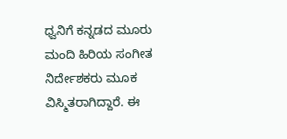ಧ್ವನಿಗೆ ಕನ್ನಡದ ಮೂರು ಮಂದಿ ಹಿರಿಯ ಸಂಗೀತ ನಿರ್ದೇಶಕರು ಮೂಕ ವಿಸ್ಮಿತರಾಗಿದ್ದಾರೆ. ಈ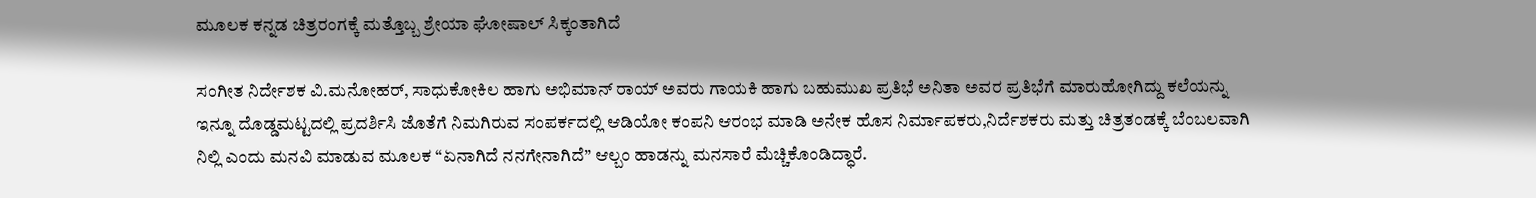ಮೂಲಕ ಕನ್ನಡ ಚಿತ್ರರಂಗಕ್ಕೆ ಮತ್ತೊಬ್ಬ ಶ್ರೇಯಾ ಘೋಷಾಲ್ ಸಿಕ್ಕಂತಾಗಿದೆ

ಸಂಗೀತ ನಿರ್ದೇಶಕ ವಿ.ಮನೋಹರ್, ಸಾಧುಕೋಕಿಲ ಹಾಗು ಅಭಿಮಾನ್ ರಾಯ್ ಅವರು ಗಾಯಕಿ ಹಾಗು ಬಹುಮುಖ ಪ್ರತಿಭೆ ಅನಿತಾ ಅವರ ಪ್ರತಿಭೆಗೆ ಮಾರುಹೋಗಿದ್ದು ಕಲೆಯನ್ನು ಇನ್ನೂ ದೊಡ್ಡಮಟ್ಟದಲ್ಲಿ ಪ್ರದರ್ಶಿಸಿ ಜೊತೆಗೆ ನಿಮಗಿರುವ ಸಂಪರ್ಕದಲ್ಲಿ ಆಡಿಯೋ ಕಂಪನಿ ಆರಂಭ ಮಾಡಿ ಅನೇಕ ಹೊಸ ನಿರ್ಮಾಪಕರು,ನಿರ್ದೆಶಕರು ಮತ್ತು ಚಿತ್ರತಂಡಕ್ಕೆ ಬೆಂಬಲವಾಗಿ ನಿಲ್ಲಿ ಎಂದು ಮನವಿ ಮಾಡುವ ಮೂಲಕ “ಏನಾಗಿದೆ ನನಗೇನಾಗಿದೆ” ಆಲ್ಬಂ ಹಾಡನ್ನು ಮನಸಾರೆ ಮೆಚ್ಚಿಕೊಂಡಿದ್ಧಾರೆ.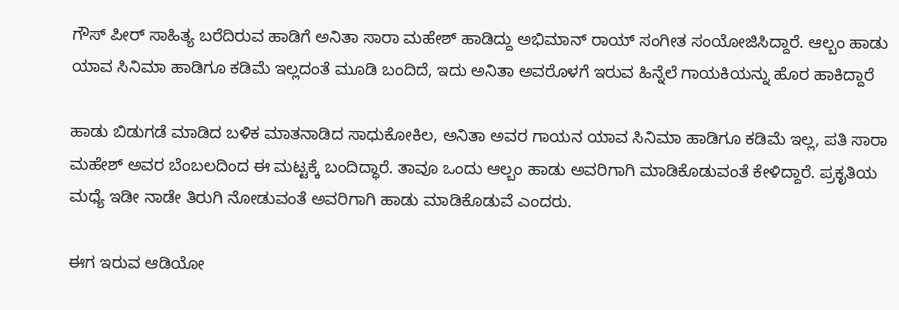ಗೌಸ್ ಪೀರ್ ಸಾಹಿತ್ಯ ಬರೆದಿರುವ ಹಾಡಿಗೆ ಅನಿತಾ ಸಾರಾ ಮಹೇಶ್ ಹಾಡಿದ್ದು ಅಭಿಮಾನ್ ರಾಯ್ ಸಂಗೀತ ಸಂಯೋಜಿಸಿದ್ದಾರೆ. ಆಲ್ಬಂ ಹಾಡು ಯಾವ ಸಿನಿಮಾ ಹಾಡಿಗೂ ಕಡಿಮೆ ಇಲ್ಲದಂತೆ ಮೂಡಿ ಬಂದಿದೆ, ಇದು ಅನಿತಾ ಅವರೊಳಗೆ ಇರುವ ಹಿನ್ನೆಲೆ ಗಾಯಕಿಯನ್ನು ಹೊರ ಹಾಕಿದ್ದಾರೆ

ಹಾಡು ಬಿಡುಗಡೆ ಮಾಡಿದ ಬಳಿಕ ಮಾತನಾಡಿದ ಸಾಧುಕೋಕಿಲ, ಅನಿತಾ ಅವರ ಗಾಯನ ಯಾವ ಸಿನಿಮಾ ಹಾಡಿಗೂ ಕಡಿಮೆ ಇಲ್ಲ, ಪತಿ ಸಾರಾ ಮಹೇಶ್ ಅವರ ಬೆಂಬಲದಿಂದ ಈ ಮಟ್ಟಕ್ಕೆ ಬಂದಿದ್ಧಾರೆ. ತಾವೂ ಒಂದು ಆಲ್ಬಂ ಹಾಡು ಅವರಿಗಾಗಿ ಮಾಡಿಕೊಡುವಂತೆ ಕೇಳಿದ್ದಾರೆ. ಪ್ರಕೃತಿಯ ಮಧ್ಯೆ ಇಡೀ ನಾಡೇ ತಿರುಗಿ ನೋಡುವಂತೆ ಅವರಿಗಾಗಿ ಹಾಡು ಮಾಡಿಕೊಡುವೆ ಎಂದರು.

ಈಗ ಇರುವ ಆಡಿಯೋ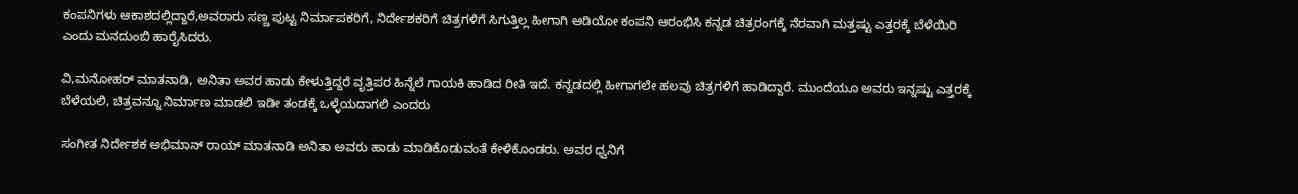ಕಂಪನಿಗಳು ಆಕಾಶದಲ್ಲಿದ್ದಾರೆ,ಅವರಾರು ಸಣ್ಣ ಪುಟ್ಟ ನಿರ್ಮಾಪಕರಿಗೆ, ನಿರ್ದೇಶಕರಿಗೆ ಚಿತ್ರಗಳಿಗೆ ಸಿಗುತ್ತಿಲ್ಲ ಹೀಗಾಗಿ ಆಡಿಯೋ ಕಂಪನಿ ಆರಂಭಿಸಿ ಕನ್ನಡ ಚಿತ್ರರಂಗಕ್ಕೆ ನೆರವಾಗಿ ಮತ್ತಷ್ಟು ಎತ್ತರಕ್ಕೆ ಬೆಳೆಯಿರಿ ಎಂದು ಮನದುಂಬಿ ಹಾರೈಸಿದರು.

ವಿ,ಮನೋಹರ್ ಮಾತನಾಡಿ, ಅನಿತಾ ಅವರ ಹಾಡು ಕೇಳುತ್ತಿದ್ದರೆ ವೃತ್ತಿಪರ ಹಿನ್ನೆಲೆ ಗಾಯಕಿ ಹಾಡಿದ ರೀತಿ ಇದೆ. ಕನ್ನಡದಲ್ಲಿ ಹೀಗಾಗಲೇ ಹಲವು ಚಿತ್ರಗಳಿಗೆ ಹಾಡಿದ್ದಾರೆ. ಮುಂದೆಯೂ ಅವರು ಇನ್ನಷ್ಟು ಎತ್ತರಕ್ಕೆ ಬೆಳೆಯಲಿ, ಚಿತ್ರವನ್ನೂ ನಿರ್ಮಾಣ ಮಾಡಲಿ ಇಡೀ ತಂಡಕ್ಕೆ ಒಳ್ಳೆಯದಾಗಲಿ ಎಂದರು

ಸಂಗೀತ ನಿರ್ದೇಶಕ ಅಭಿಮಾನ್ ರಾಯ್ ಮಾತನಾಡಿ ಅನಿತಾ ಅವರು ಹಾಡು ಮಾಡಿಕೊಡುವಂತೆ ಕೇಳಿಕೊಂಡರು. ಅವರ ಧ್ವನಿಗೆ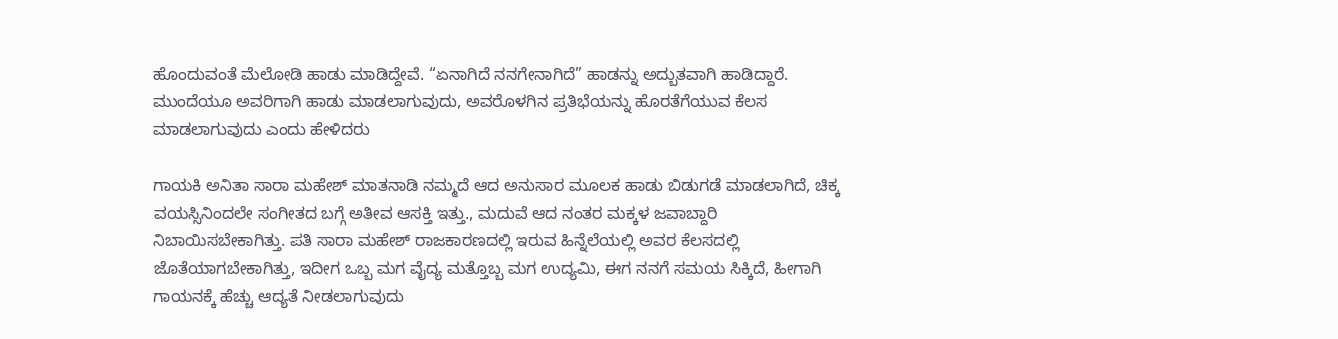ಹೊಂದುವಂತೆ ಮೆಲೋಡಿ ಹಾಡು ಮಾಡಿದ್ದೇವೆ. “ಏನಾಗಿದೆ ನನಗೇನಾಗಿದೆ” ಹಾಡನ್ನು ಅದ್ಬುತವಾಗಿ ಹಾಡಿದ್ದಾರೆ. ಮುಂದೆಯೂ ಅವರಿಗಾಗಿ ಹಾಡು ಮಾಡಲಾಗುವುದು, ಅವರೊಳಗಿನ ಪ್ರತಿಭೆಯನ್ನು ಹೊರತೆಗೆಯುವ ಕೆಲಸ ಮಾಡಲಾಗುವುದು ಎಂದು ಹೇಳಿದರು

ಗಾಯಕಿ ಅನಿತಾ ಸಾರಾ ಮಹೇಶ್ ಮಾತನಾಡಿ ನಮ್ಮದೆ ಆದ ಅನುಸಾರ ಮೂಲಕ ಹಾಡು ಬಿಡುಗಡೆ ಮಾಡಲಾಗಿದೆ, ಚಿಕ್ಕ ವಯಸ್ಸಿನಿಂದಲೇ ಸಂಗೀತದ ಬಗ್ಗೆ ಅತೀವ ಆಸಕ್ತಿ ಇತ್ತು., ಮದುವೆ ಆದ ನಂತರ ಮಕ್ಕಳ ಜವಾಬ್ದಾರಿ ನಿಬಾಯಿಸಬೇಕಾಗಿತ್ತು. ಪತಿ ಸಾರಾ ಮಹೇಶ್ ರಾಜಕಾರಣದಲ್ಲಿ ಇರುವ ಹಿನ್ನೆಲೆಯಲ್ಲಿ ಅವರ ಕೆಲಸದಲ್ಲಿ ಜೊತೆಯಾಗಬೇಕಾಗಿತ್ತು, ಇದೀಗ ಒಬ್ಬ ಮಗ ವೈದ್ಯ ಮತ್ತೊಬ್ಬ ಮಗ ಉದ್ಯಮಿ, ಈಗ ನನಗೆ ಸಮಯ ಸಿಕ್ಕಿದೆ, ಹೀಗಾಗಿ ಗಾಯನಕ್ಕೆ ಹೆಚ್ಚು ಆದ್ಯತೆ ನೀಡಲಾಗುವುದು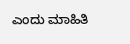ಎಂದು ಮಾಹಿತಿ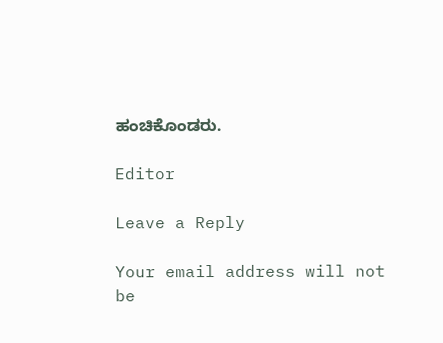ಹಂಚಿಕೊಂಡರು.

Editor

Leave a Reply

Your email address will not be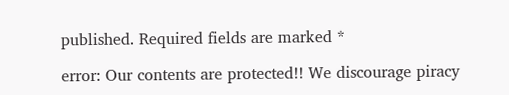published. Required fields are marked *

error: Our contents are protected!! We discourage piracy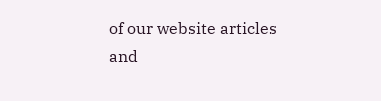of our website articles and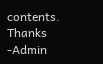contents. Thanks -Admin